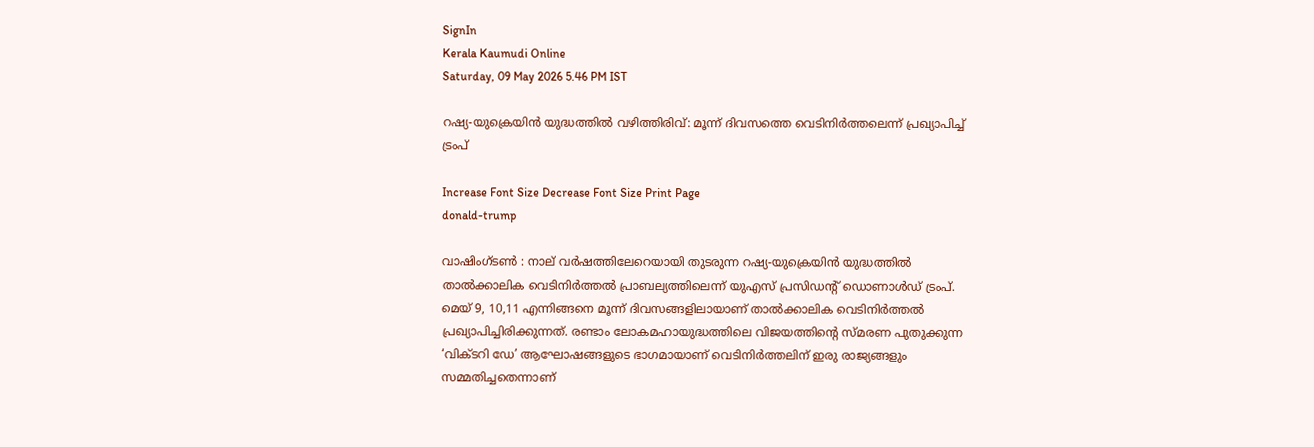SignIn
Kerala Kaumudi Online
Saturday, 09 May 2026 5.46 PM IST

റഷ്യ-യുക്രെയിൻ യുദ്ധത്തിൽ വഴിത്തിരിവ്: മൂന്ന് ദിവസത്തെ വെടിനിർത്തലെന്ന് പ്രഖ്യാപിച്ച് ട്രംപ്

Increase Font Size Decrease Font Size Print Page
donald-trump

വാഷിംഗ്‍ടൺ : നാല് വർഷത്തിലേറെയായി തുടരുന്ന റഷ്യ-യുക്രെയിൻ യുദ്ധത്തിൽ താൽക്കാലിക വെടിനിർത്തൽ പ്രാബല്യത്തിലെന്ന് യുഎസ് പ്രസിഡന്‍റ് ഡൊണാൾഡ് ട്രംപ്. മെയ് 9, 10,11 എന്നിങ്ങനെ മൂന്ന് ദിവസങ്ങളിലായാണ് താൽക്കാലിക വെടിനിർത്തൽ പ്രഖ്യാപിച്ചിരിക്കുന്നത്. രണ്ടാം ലോകമഹായുദ്ധത്തിലെ വിജയത്തിന്റെ സ്മരണ പുതുക്കുന്ന ‘വിക്ടറി ഡേ’ ആഘോഷങ്ങളുടെ ഭാഗമായാണ് വെടിനിർത്തലിന് ഇരു രാജ്യങ്ങളും സമ്മതിച്ചതെന്നാണ്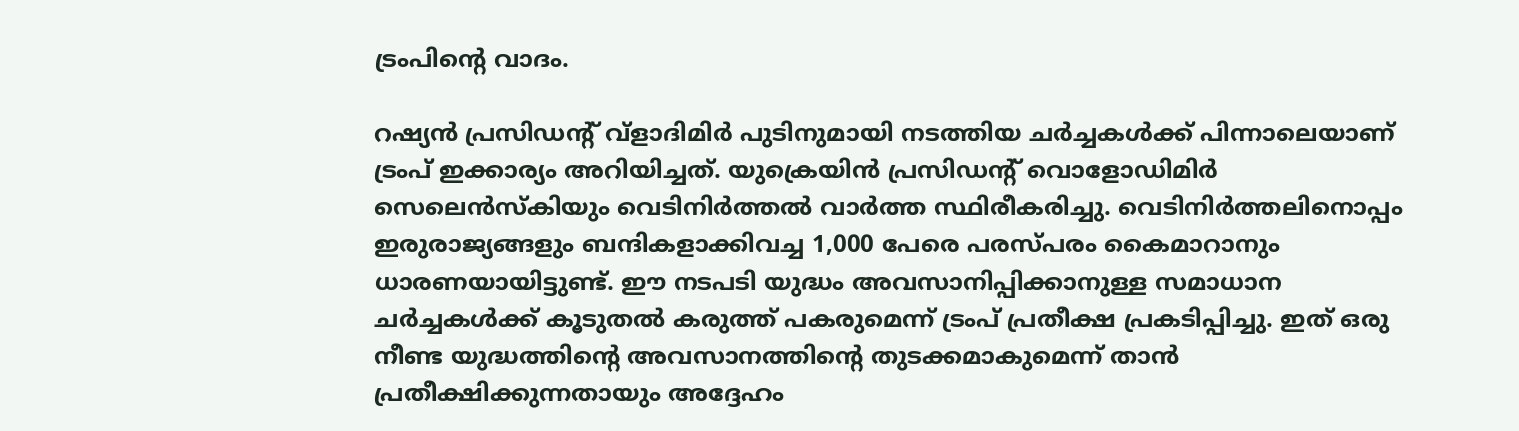ട്രംപിന്റെ വാദം.

റഷ്യൻ പ്രസിഡന്റ് വ്ളാദിമിർ പുടിനുമായി നടത്തിയ ചർച്ചകൾക്ക് പിന്നാലെയാണ് ട്രംപ് ഇക്കാര്യം അറിയിച്ചത്. യുക്രെയിൻ പ്രസിഡന്റ് ‍വൊളോഡിമിർ സെലെൻസ്‌കിയും വെടിനിർത്തൽ വാർത്ത സ്ഥിരീകരിച്ചു. വെടിനിർത്തലിനൊപ്പം ഇരുരാജ്യങ്ങളും ബന്ദികളാക്കിവച്ച 1,000 പേരെ പരസ്പരം കൈമാറാനും ധാരണയായിട്ടുണ്ട്. ഈ നടപടി യുദ്ധം അവസാനിപ്പിക്കാനുള്ള സമാധാന ചർച്ചകൾക്ക് കൂടുതൽ കരുത്ത് പകരുമെന്ന് ട്രംപ് പ്രതീക്ഷ പ്രകടിപ്പിച്ചു. ഇത് ഒരു നീണ്ട യുദ്ധത്തിന്റെ അവസാനത്തിന്റെ തുടക്കമാകുമെന്ന് താൻ പ്രതീക്ഷിക്കുന്നതായും അദ്ദേഹം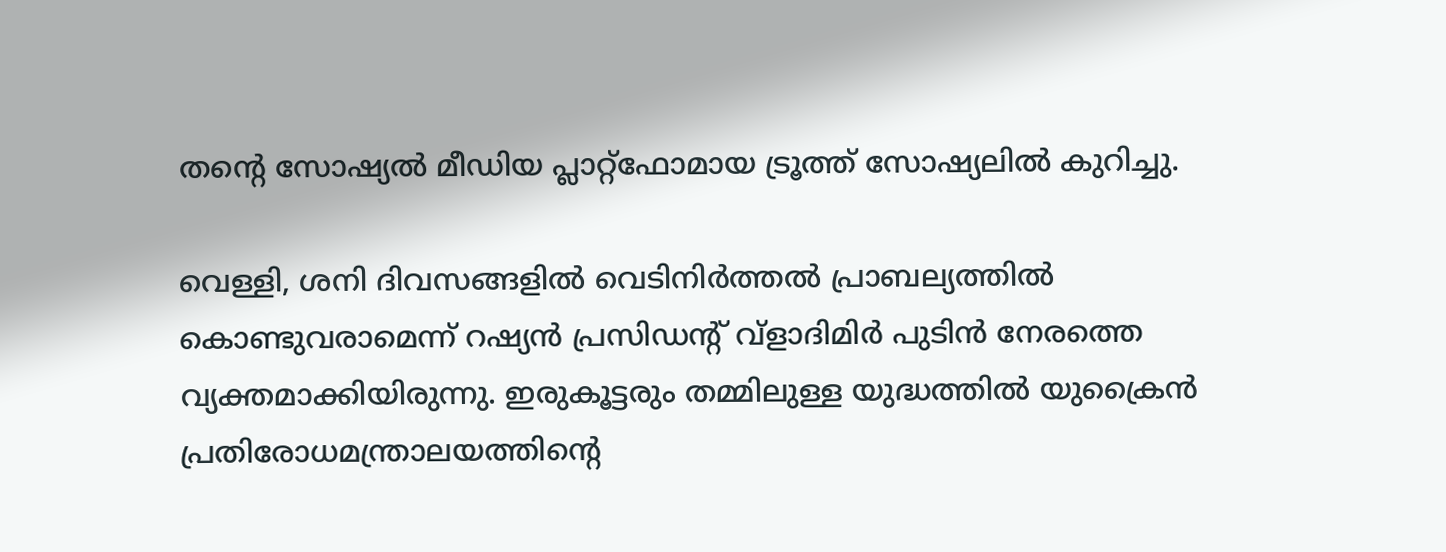തന്റെ സോഷ്യൽ മീഡിയ പ്ലാറ്റ്‌ഫോമായ ട്രൂത്ത് സോഷ്യലിൽ കുറിച്ചു.

വെള്ളി, ശനി ദിവസങ്ങളിൽ വെടിനിർത്തൽ പ്രാബല്യത്തിൽ കൊണ്ടുവരാമെന്ന് റഷ്യൻ പ്രസിഡന്റ് വ്ളാദിമിർ പുടിൻ നേരത്തെ വ്യക്തമാക്കിയിരുന്നു. ഇരുകൂട്ടരും തമ്മിലുള്ള യുദ്ധത്തിൽ യുക്രൈൻ പ്രതിരോധമന്ത്രാലയത്തിന്റെ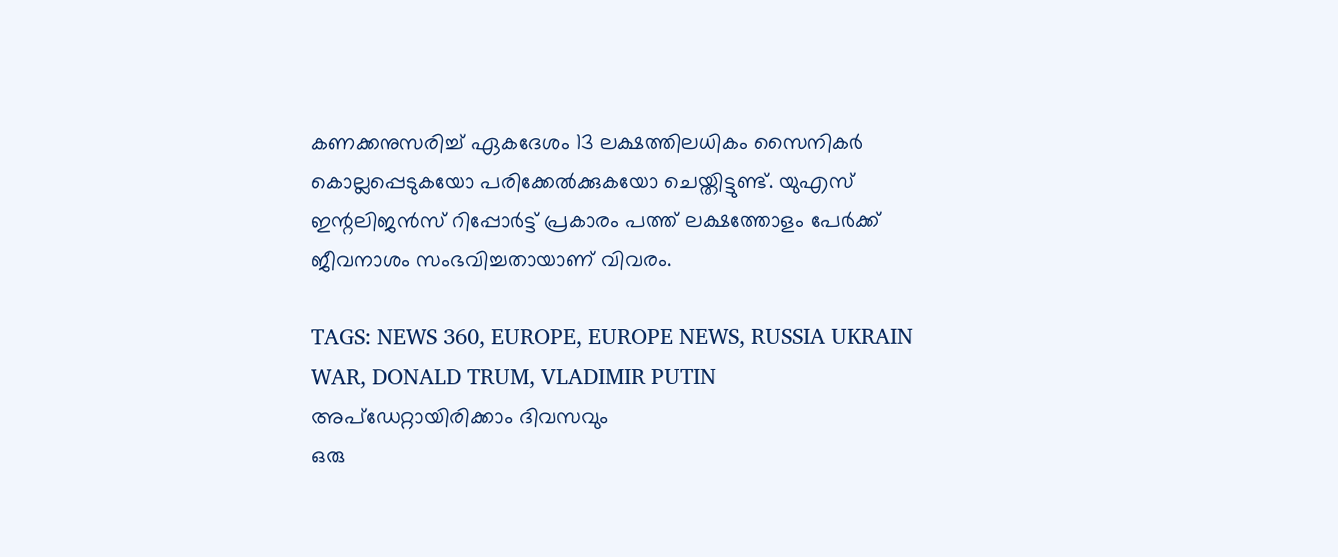കണക്കനുസരിച്ച് ഏകദേശം 13 ലക്ഷത്തിലധികം സൈനികർ കൊല്ലപ്പെടുകയോ പരിക്കേൽക്കുകയോ ചെയ്തിട്ടുണ്ട്. യുഎസ് ഇന്റലിജൻസ് റിപ്പോർട്ട് പ്രകാരം പത്ത് ലക്ഷത്തോളം പേർക്ക് ജീവനാശം സംഭവിച്ചതായാണ് വിവരം.

TAGS: NEWS 360, EUROPE, EUROPE NEWS, RUSSIA UKRAIN WAR, DONALD TRUM, VLADIMIR PUTIN
അപ്ഡേറ്റായിരിക്കാം ദിവസവും
ഒരു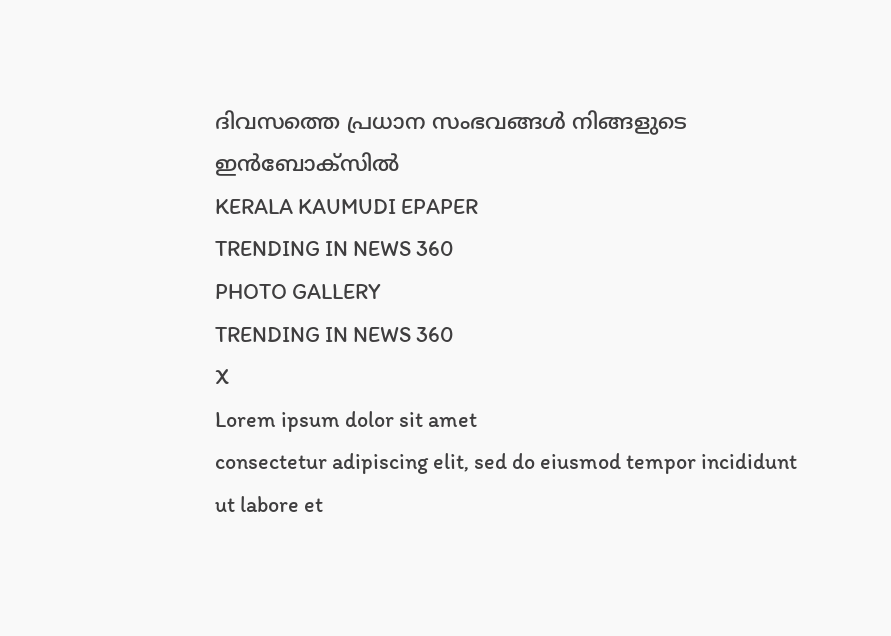ദിവസത്തെ പ്രധാന സംഭവങ്ങൾ നിങ്ങളുടെ ഇൻബോക്സിൽ
KERALA KAUMUDI EPAPER
TRENDING IN NEWS 360
PHOTO GALLERY
TRENDING IN NEWS 360
X
Lorem ipsum dolor sit amet
consectetur adipiscing elit, sed do eiusmod tempor incididunt ut labore et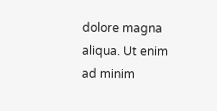dolore magna aliqua. Ut enim ad minim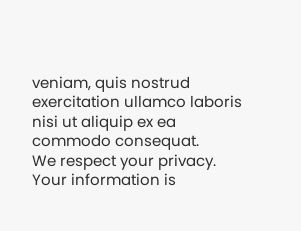veniam, quis nostrud exercitation ullamco laboris nisi ut aliquip ex ea commodo consequat.
We respect your privacy. Your information is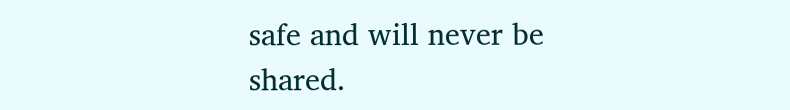safe and will never be shared.